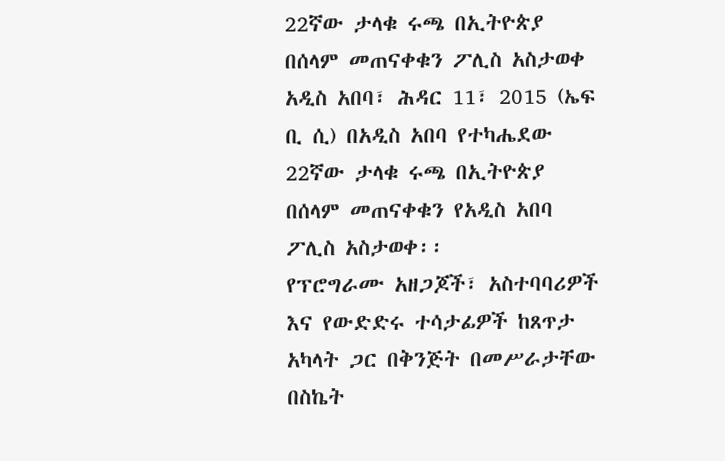22ኛው ታላቁ ሩጫ በኢትዮጵያ በሰላም መጠናቀቁን ፖሊስ አስታወቀ
አዲስ አበባ፣ ሕዳር 11፣ 2015 (ኤፍ ቢ ሲ) በአዲስ አበባ የተካሔደው 22ኛው ታላቁ ሩጫ በኢትዮጵያ በሰላም መጠናቀቁን የአዲስ አበባ ፖሊስ አስታወቀ፡፡
የፕሮግራሙ አዘጋጆች፣ አስተባባሪዎች እና የውድድሩ ተሳታፊዎች ከጸጥታ አካላት ጋር በቅንጅት በመሥራታቸው በስኬት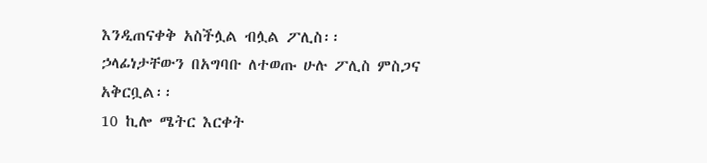እንዲጠናቀቅ አስችሏል ብሏል ፖሊስ፡፡
ኃላፊነታቸውን በአግባቡ ለተወጡ ሁሉ ፖሊስ ምስጋና አቅርቧል፡፡
10 ኪሎ ሜትር እርቀት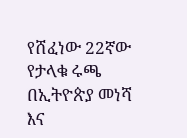የሸፈነው 22ኛው የታላቁ ሩጫ በኢትዮጵያ መነሻ እና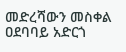መድረሻውን መስቀል ዐደባባይ አድርጎ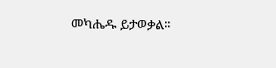መካሔዱ ይታወቃል፡፡